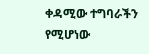ቀዳሚው ተግባራችን የሚሆነው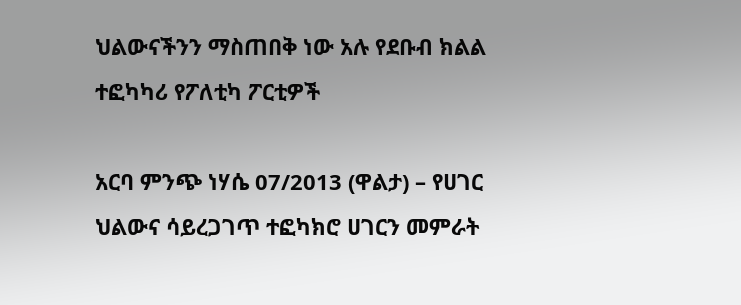ህልውናችንን ማስጠበቅ ነው አሉ የደቡብ ክልል ተፎካካሪ የፖለቲካ ፖርቲዎች

አርባ ምንጭ ነሃሴ 07/2013 (ዋልታ) – የሀገር ህልውና ሳይረጋገጥ ተፎካክሮ ሀገርን መምራት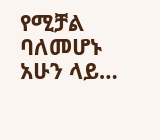የሚቻል ባለመሆኑ አሁን ላይ…